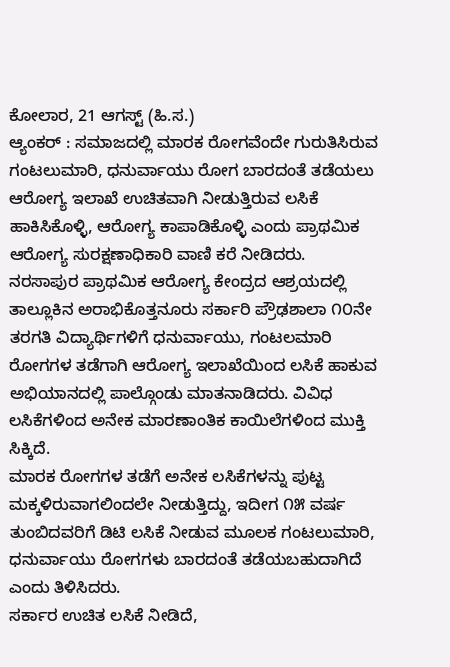ಕೋಲಾರ, 21 ಆಗಸ್ಟ್ (ಹಿ.ಸ.)
ಆ್ಯಂಕರ್ : ಸಮಾಜದಲ್ಲಿ ಮಾರಕ ರೋಗವೆಂದೇ ಗುರುತಿಸಿರುವ ಗಂಟಲುಮಾರಿ, ಧನುರ್ವಾಯು ರೋಗ ಬಾರದಂತೆ ತಡೆಯಲು ಆರೋಗ್ಯ ಇಲಾಖೆ ಉಚಿತವಾಗಿ ನೀಡುತ್ತಿರುವ ಲಸಿಕೆ ಹಾಕಿಸಿಕೊಳ್ಳಿ, ಆರೋಗ್ಯ ಕಾಪಾಡಿಕೊಳ್ಳಿ ಎಂದು ಪ್ರಾಥಮಿಕ ಆರೋಗ್ಯ ಸುರಕ್ಷಣಾಧಿಕಾರಿ ವಾಣಿ ಕರೆ ನೀಡಿದರು.
ನರಸಾಪುರ ಪ್ರಾಥಮಿಕ ಆರೋಗ್ಯ ಕೇಂದ್ರದ ಆಶ್ರಯದಲ್ಲಿ ತಾಲ್ಲೂಕಿನ ಅರಾಭಿಕೊತ್ತನೂರು ಸರ್ಕಾರಿ ಪ್ರೌಢಶಾಲಾ ೧೦ನೇ ತರಗತಿ ವಿದ್ಯಾರ್ಥಿಗಳಿಗೆ ಧನುರ್ವಾಯು, ಗಂಟಲಮಾರಿ ರೋಗಗಳ ತಡೆಗಾಗಿ ಆರೋಗ್ಯ ಇಲಾಖೆಯಿಂದ ಲಸಿಕೆ ಹಾಕುವ ಅಭಿಯಾನದಲ್ಲಿ ಪಾಲ್ಗೊಂಡು ಮಾತನಾಡಿದರು. ವಿವಿಧ ಲಸಿಕೆಗಳಿಂದ ಅನೇಕ ಮಾರಣಾಂತಿಕ ಕಾಯಿಲೆಗಳಿಂದ ಮುಕ್ತಿ ಸಿಕ್ಕಿದೆ.
ಮಾರಕ ರೋಗಗಳ ತಡೆಗೆ ಅನೇಕ ಲಸಿಕೆಗಳನ್ನು ಪುಟ್ಟ ಮಕ್ಕಳಿರುವಾಗಲಿಂದಲೇ ನೀಡುತ್ತಿದ್ದು, ಇದೀಗ ೧೫ ವರ್ಷ ತುಂಬಿದವರಿಗೆ ಡಿಟಿ ಲಸಿಕೆ ನೀಡುವ ಮೂಲಕ ಗಂಟಲುಮಾರಿ, ಧನುರ್ವಾಯು ರೋಗಗಳು ಬಾರದಂತೆ ತಡೆಯಬಹುದಾಗಿದೆ ಎಂದು ತಿಳಿಸಿದರು.
ಸರ್ಕಾರ ಉಚಿತ ಲಸಿಕೆ ನೀಡಿದೆ,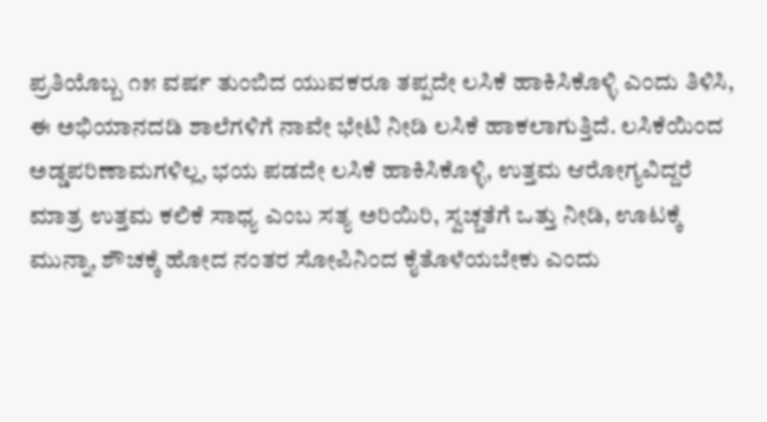ಪ್ರತಿಯೊಬ್ಬ ೧೫ ವರ್ಷ ತುಂಬಿದ ಯುವಕರೂ ತಪ್ಪದೇ ಲಸಿಕೆ ಹಾಕಿಸಿಕೊಳ್ಳಿ ಎಂದು ತಿಳಿಸಿ, ಈ ಅಭಿಯಾನದಡಿ ಶಾಲೆಗಳಿಗೆ ನಾವೇ ಭೇಟಿ ನೀಡಿ ಲಸಿಕೆ ಹಾಕಲಾಗುತ್ತಿದೆ. ಲಸಿಕೆಯಿಂದ ಅಡ್ಡಪರಿಣಾಮಗಳಿಲ್ಲ, ಭಯ ಪಡದೇ ಲಸಿಕೆ ಹಾಕಿಸಿಕೊಳ್ಳಿ, ಉತ್ತಮ ಆರೋಗ್ಯವಿದ್ದರೆ ಮಾತ್ರ ಉತ್ತಮ ಕಲಿಕೆ ಸಾಧ್ಯ ಎಂಬ ಸತ್ಯ ಅರಿಯಿರಿ, ಸ್ವಚ್ಚತೆಗೆ ಒತ್ತು ನೀಡಿ, ಊಟಕ್ಕೆ ಮುನ್ನಾ, ಶೌಚಕ್ಕೆ ಹೋದ ನಂತರ ಸೋಪಿನಿಂದ ಕೈತೊಳೆಯಬೇಕು ಎಂದು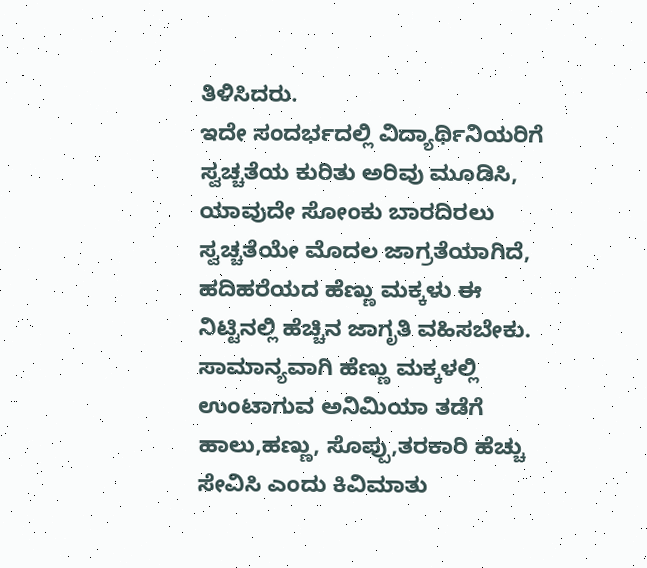ತಿಳಿಸಿದರು.
ಇದೇ ಸಂದರ್ಭದಲ್ಲಿ ವಿದ್ಯಾರ್ಥಿನಿಯರಿಗೆ ಸ್ವಚ್ಚತೆಯ ಕುರಿತು ಅರಿವು ಮೂಡಿಸಿ, ಯಾವುದೇ ಸೋಂಕು ಬಾರದಿರಲು ಸ್ವಚ್ಚತೆಯೇ ಮೊದಲ ಜಾಗ್ರತೆಯಾಗಿದೆ, ಹದಿಹರೆಯದ ಹೆಣ್ಣು ಮಕ್ಕಳು ಈ ನಿಟ್ಟಿನಲ್ಲಿ ಹೆಚ್ಚಿನ ಜಾಗೃತಿ ವಹಿಸಬೇಕು. ಸಾಮಾನ್ಯವಾಗಿ ಹೆಣ್ಣು ಮಕ್ಕಳಲ್ಲಿ ಉಂಟಾಗುವ ಅನಿಮಿಯಾ ತಡೆಗೆ ಹಾಲು,ಹಣ್ಣು, ಸೊಪ್ಪು,ತರಕಾರಿ ಹೆಚ್ಚು ಸೇವಿಸಿ ಎಂದು ಕಿವಿಮಾತು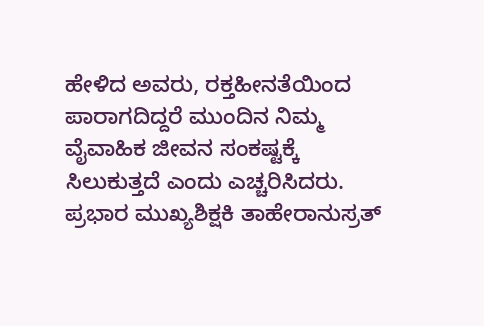ಹೇಳಿದ ಅವರು, ರಕ್ತಹೀನತೆಯಿಂದ ಪಾರಾಗದಿದ್ದರೆ ಮುಂದಿನ ನಿಮ್ಮ ವೈವಾಹಿಕ ಜೀವನ ಸಂಕಷ್ಟಕ್ಕೆ ಸಿಲುಕುತ್ತದೆ ಎಂದು ಎಚ್ಚರಿಸಿದರು.
ಪ್ರಭಾರ ಮುಖ್ಯಶಿಕ್ಷಕಿ ತಾಹೇರಾನುಸ್ರತ್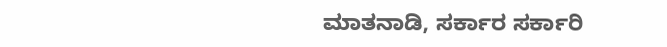ಮಾತನಾಡಿ, ಸರ್ಕಾರ ಸರ್ಕಾರಿ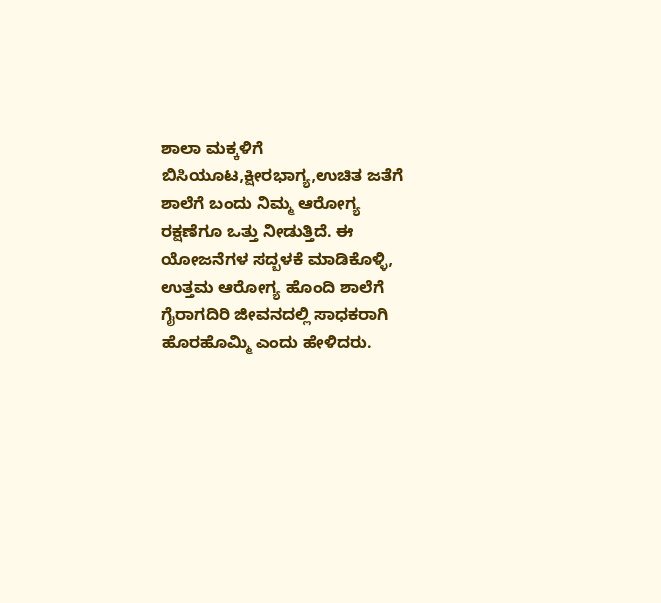ಶಾಲಾ ಮಕ್ಕಳಿಗೆ ಬಿಸಿಯೂಟ,ಕ್ಷೀರಭಾಗ್ಯ,ಉಚಿತ ಜತೆಗೆ ಶಾಲೆಗೆ ಬಂದು ನಿಮ್ಮ ಆರೋಗ್ಯ ರಕ್ಷಣೆಗೂ ಒತ್ತು ನೀಡುತ್ತಿದೆ. ಈ ಯೋಜನೆಗಳ ಸದ್ಬಳಕೆ ಮಾಡಿಕೊಳ್ಳಿ, ಉತ್ತಮ ಆರೋಗ್ಯ ಹೊಂದಿ ಶಾಲೆಗೆ ಗೈರಾಗದಿರಿ ಜೀವನದಲ್ಲಿ ಸಾಧಕರಾಗಿ ಹೊರಹೊಮ್ಮಿ ಎಂದು ಹೇಳಿದರು.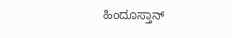ಹಿಂದೂಸ್ತಾನ್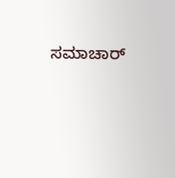ಸಮಾಚಾರ್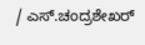/ ಎಸ್.ಚಂದ್ರಶೇಖರ್